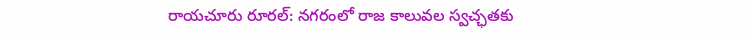రాయచూరు రూరల్: నగరంలో రాజ కాలువల స్వచ్ఛతకు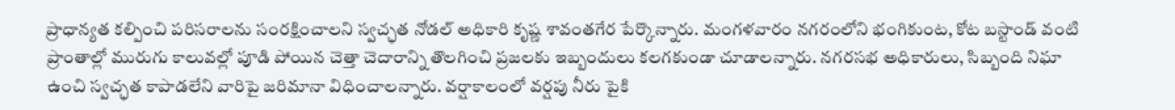ప్రాధాన్యత కల్పించి పరిసరాలను సంరక్షించాలని స్వచ్ఛత నోడల్ అధికారి కృష్ణ శావంతగేర పేర్కొన్నారు. మంగళవారం నగరంలోని భంగికుంట, కోట బస్టాండ్ వంటి ప్రాంతాల్లో మురుగు కాలువల్లో పూడి పోయిన చెత్తా చెదారాన్ని తొలగించి ప్రజలకు ఇబ్బందులు కలగకుండా చూడాలన్నారు. నగరసభ అధికారులు, సిబ్బంది నిఘా ఉంచి స్వచ్ఛత కాపాడలేని వారిపై జరిమానా విధించాలన్నారు. వర్షాకాలంలో వర్షపు నీరు పైకి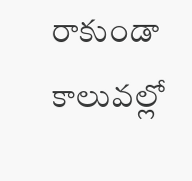రాకుండా కాలువల్లో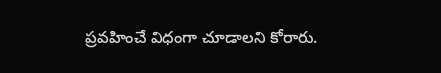ప్రవహించే విధంగా చూడాలని కోరారు.